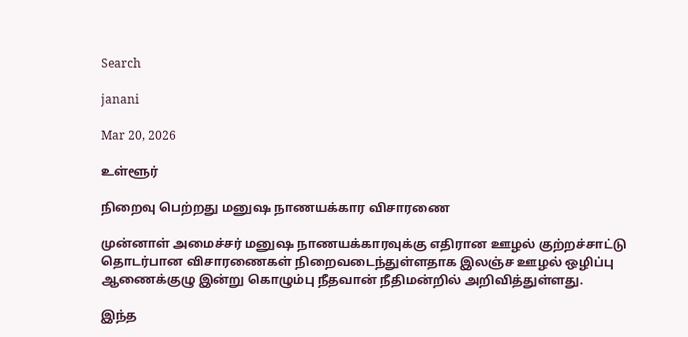Search

janani

Mar 20, 2026

உள்ளூர்

நிறைவு பெற்றது மனுஷ நாணயக்கார விசாரணை

முன்னாள் அமைச்சர் மனுஷ நாணயக்காரவுக்கு எதிரான ஊழல் குற்றச்சாட்டு தொடர்பான விசாரணைகள் நிறைவடைந்துள்ளதாக இலஞ்ச ஊழல் ஒழிப்பு ஆணைக்குழு இன்று கொழும்பு நீதவான் நீதிமன்றில் அறிவித்துள்ளது.

இந்த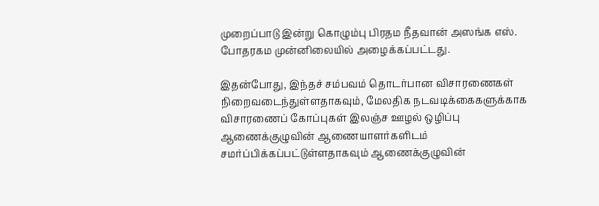முறைப்பாடு இன்று கொழும்பு பிரதம நீதவான் அஸங்க எஸ். போதரகம முன்னிலையில் அழைக்கப்பட்டது.

இதன்போது, இந்தச் சம்பவம் தொடர்பான விசாரணைகள் நிறைவடைந்துள்ளதாகவும், மேலதிக நடவடிக்கைகளுக்காக விசாரணைப் கோப்புகள் இலஞ்ச ஊழல் ஒழிப்பு ஆணைக்குழுவின் ஆணையாளர்களிடம் சமர்ப்பிக்கப்பட்டுள்ளதாகவும் ஆணைக்குழுவின்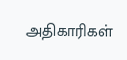அதிகாரிகள்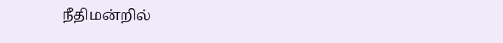நீதிமன்றில்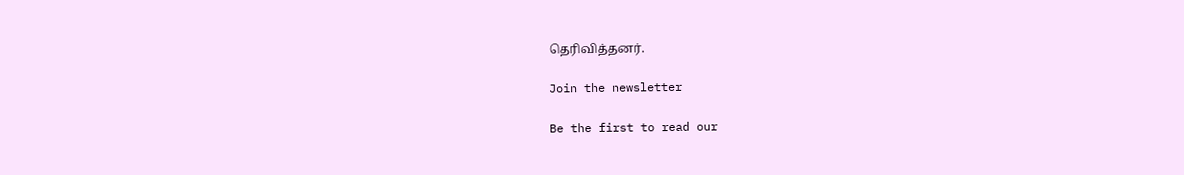தெரிவித்தனர்.

Join the newsletter

Be the first to read our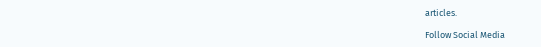articles.

Follow Social Media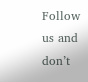Follow us and don’t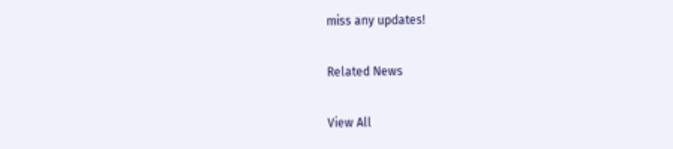miss any updates!

Related News

View All